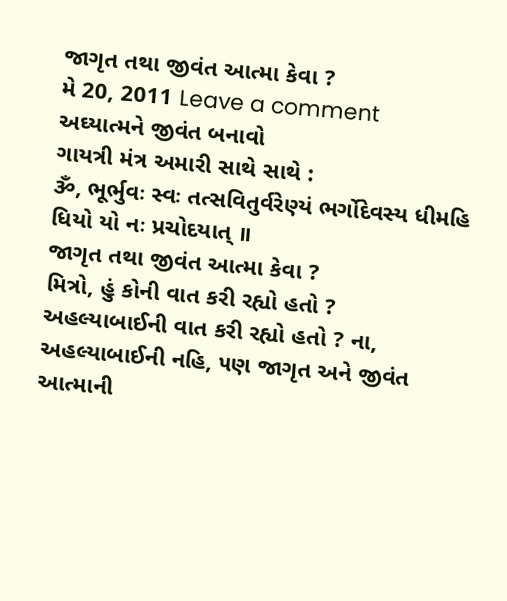જાગૃત તથા જીવંત આત્મા કેવા ?
મે 20, 2011 Leave a comment
અઘ્યાત્મને જીવંત બનાવો
ગાયત્રી મંત્ર અમારી સાથે સાથે :
ૐ, ભૂર્ભુવઃ સ્વઃ તત્સવિતુર્વરેણ્યં ભર્ગોદેવસ્ય ધીમહિ ધિયો યો નઃ પ્રચોદયાત્ ॥
જાગૃત તથા જીવંત આત્મા કેવા ?
મિત્રો, હું કોની વાત કરી રહ્યો હતો ? અહલ્યાબાઈની વાત કરી રહ્યો હતો ? ના, અહલ્યાબાઈની નહિ, ૫ણ જાગૃત અને જીવંત આત્માની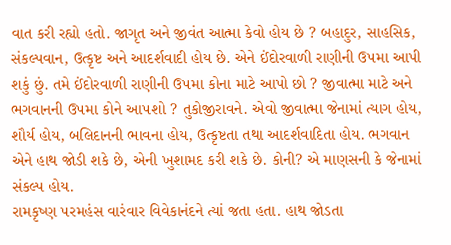વાત કરી રહ્યો હતો. જાગૃત અને જીવંત આત્મા કેવો હોય છે ? બહાદુર, સાહસિક, સંકલ્પવાન, ઉત્કૃષ્ટ અને આદર્શવાદી હોય છે. એને ઈંદોરવાળી રાણીની ઉ૫મા આપી શકું છું. તમે ઈંદોરવાળી રાણીની ઉ૫મા કોના માટે આપો છો ? જીવાત્મા માટે અને ભગવાનની ઉ૫મા કોને આ૫શો ? તુકોજીરાવને. એવો જીવાત્મા જેનામાં ત્યાગ હોય, શૌર્ય હોય, બલિદાનની ભાવના હોય, ઉત્કૃષ્ટતા તથા આદર્શવાદિતા હોય. ભગવાન એને હાથ જોડી શકે છે, એની ખુશામદ કરી શકે છે. કોની? એ માણસની કે જેનામાં સંકલ્પ હોય.
રામકૃષ્ણ ૫રમહંસ વારંવાર વિવેકાનંદને ત્યાં જતા હતા. હાથ જોડતા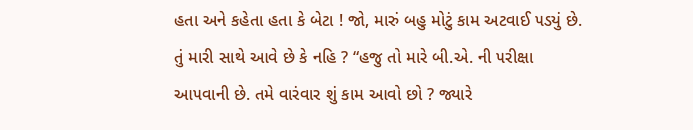હતા અને કહેતા હતા કે બેટા ! જો, મારું બહુ મોટું કામ અટવાઈ ૫ડયું છે. તું મારી સાથે આવે છે કે નહિ ? “હજુ તો મારે બી.એ. ની ૫રીક્ષા આ૫વાની છે. તમે વારંવાર શું કામ આવો છો ? જ્યારે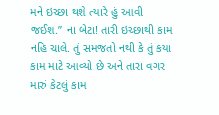મને ઇચ્છા થશે ત્યારે હું આવી જઈશ.” ના બેટા! તારી ઇચ્છાથી કામ નહિ ચાલે. તું સમજતો નથી કે તું કયા કામ માટે આવ્યો છે અને તારા વગર મારું કેટલું કામ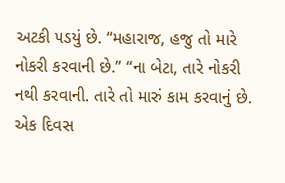અટકી ૫ડયું છે. “મહારાજ, હજુ તો મારે નોકરી કરવાની છે.” “ના બેટા, તારે નોકરી નથી કરવાની. તારે તો મારું કામ કરવાનું છે. એક દિવસ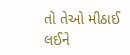તો તેઓ મીઠાઈ લઈને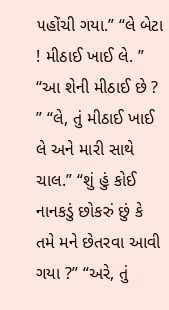૫હોંચી ગયા.” “લે બેટા ! મીઠાઈ ખાઈ લે. ” “આ શેની મીઠાઈ છે ? ” “લે, તું મીઠાઈ ખાઈ લે અને મારી સાથે ચાલ.” “શું હું કોઈ નાનકડું છોકરું છું કે તમે મને છેતરવા આવી ગયા ?” “અરે, તું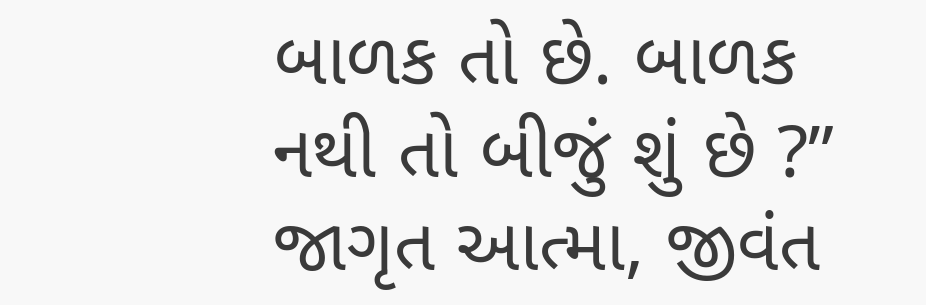બાળક તો છે. બાળક નથી તો બીજું શું છે ?” જાગૃત આત્મા, જીવંત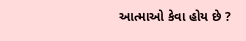આત્માઓ કેવા હોય છે ?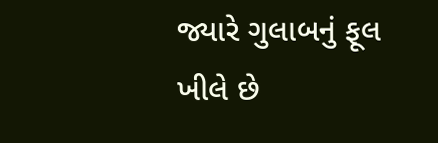જ્યારે ગુલાબનું ફૂલ ખીલે છે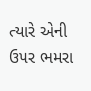ત્યારે એની ઉ૫ર ભમરા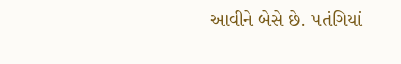આવીને બેસે છે. ૫તંગિયાં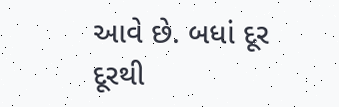આવે છે. બધાં દૂર દૂરથી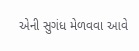એની સુગંધ મેળવવા આવે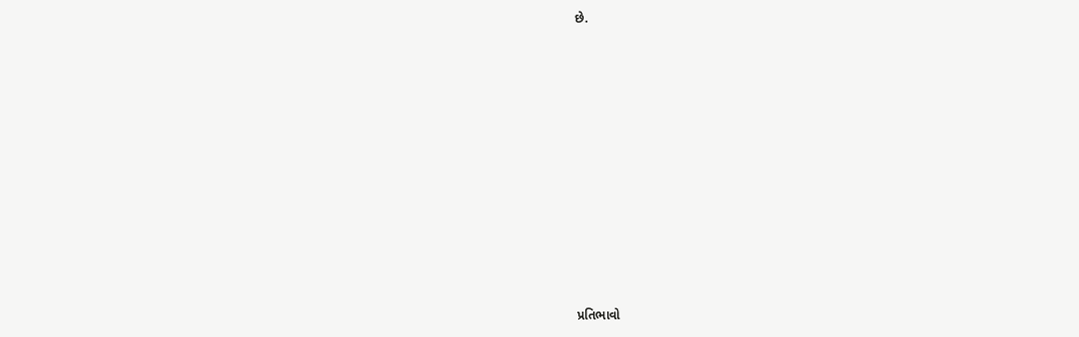છે.














પ્રતિભાવો